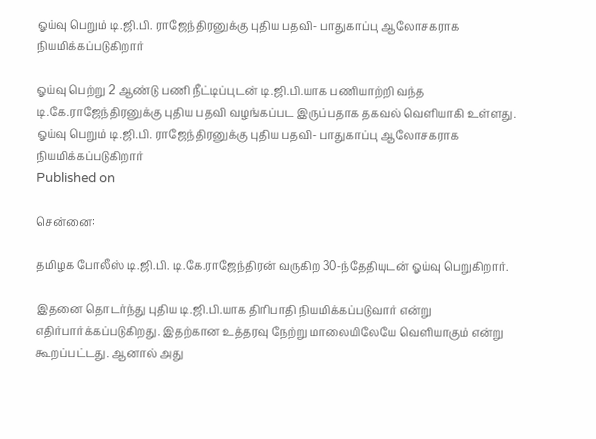ஓய்வு பெறும் டி.ஜி.பி. ராஜேந்திரனுக்கு புதிய பதவி- பாதுகாப்பு ஆலோசகராக நியமிக்கப்படுகிறார்

ஓய்வு பெற்று 2 ஆண்டு பணி நீட்டிப்புடன் டி.ஜி.பி.யாக பணியாற்றி வந்த டி.கே.ராஜேந்திரனுக்கு புதிய பதவி வழங்கப்பட இருப்பதாக தகவல் வெளியாகி உள்ளது.
ஓய்வு பெறும் டி.ஜி.பி. ராஜேந்திரனுக்கு புதிய பதவி- பாதுகாப்பு ஆலோசகராக நியமிக்கப்படுகிறார்
Published on

சென்னை:

தமிழக போலீஸ் டி.ஜி.பி. டி.கே.ராஜேந்திரன் வருகிற 30-ந்தேதியுடன் ஓய்வு பெறுகிறார்.

இதனை தொடர்ந்து புதிய டி.ஜி.பி.யாக திரிபாதி நியமிக்கப்படுவார் என்று எதிர்பார்க்கப்படுகிறது. இதற்கான உத்தரவு நேற்று மாலையிலேயே வெளியாகும் என்று கூறப்பட்டது. ஆனால் அது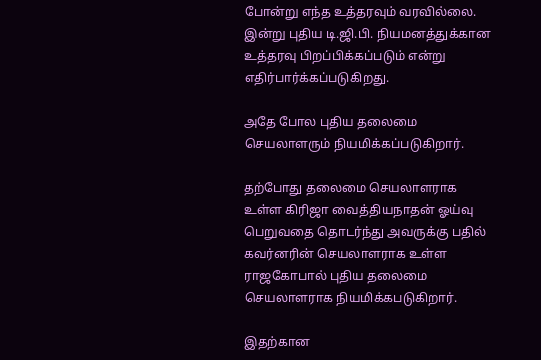போன்று எந்த உத்தரவும் வரவில்லை. இன்று புதிய டி.ஜி.பி. நியமனத்துக்கான உத்தரவு பிறப்பிக்கப்படும் என்று எதிர்பார்க்கப்படுகிறது.

அதே போல புதிய தலைமை செயலாளரும் நியமிக்கப்படுகிறார்.

தற்போது தலைமை செயலாளராக உள்ள கிரிஜா வைத்தியநாதன் ஓய்வு பெறுவதை தொடர்ந்து அவருக்கு பதில் கவர்னரின் செயலாளராக உள்ள ராஜகோபால் புதிய தலைமை செயலாளராக நியமிக்கபடுகிறார்.

இதற்கான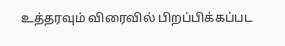உத்தரவும் விரைவில் பிறப்பிக்கப்பட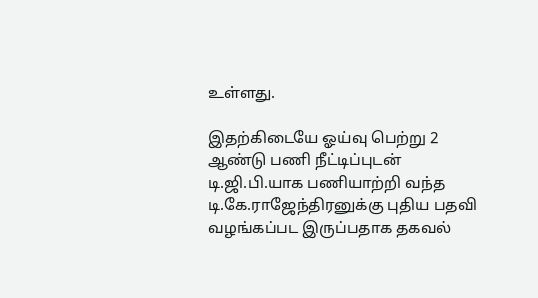உள்ளது.

இதற்கிடையே ஓய்வு பெற்று 2 ஆண்டு பணி நீட்டிப்புடன் டி.ஜி.பி.யாக பணியாற்றி வந்த டி.கே.ராஜேந்திரனுக்கு புதிய பதவி வழங்கப்பட இருப்பதாக தகவல்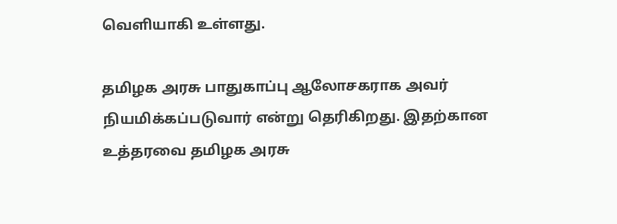வெளியாகி உள்ளது.

தமிழக அரசு பாதுகாப்பு ஆலோசகராக அவர் நியமிக்கப்படுவார் என்று தெரிகிறது. இதற்கான உத்தரவை தமிழக அரசு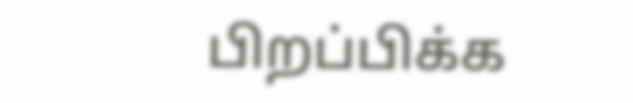பிறப்பிக்க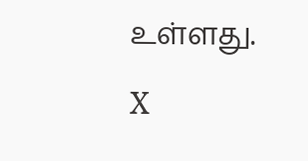உள்ளது.

X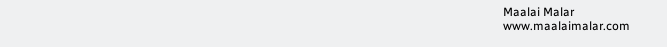Maalai Malar
www.maalaimalar.com